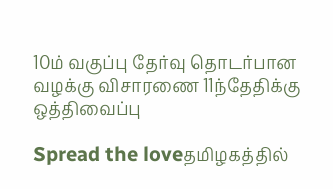10ம் வகுப்பு தேர்வு தொடர்பான வழக்கு விசாரணை 11ந்தேதிக்கு ஒத்திவைப்பு

Spread the loveதமிழகத்தில்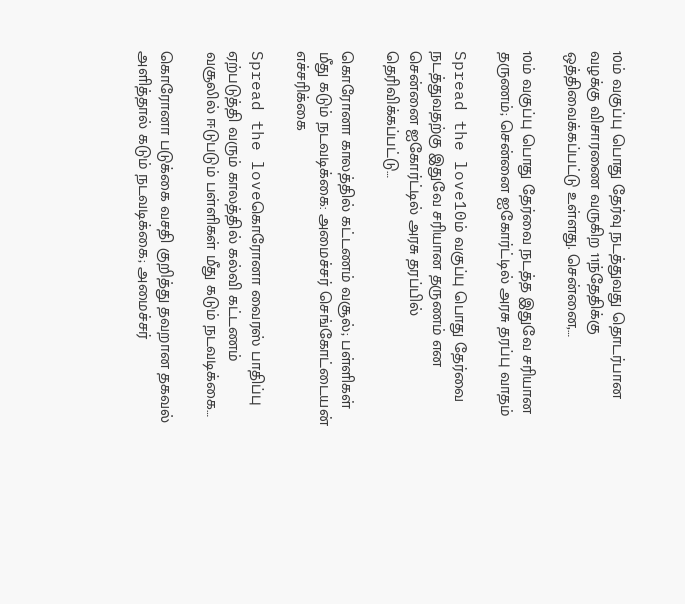10ம் வகுப்பு பொது தேர்வு நடத்துவது தொடர்பான வழக்கு விசாரணை வருகிற 11ந்தேதிக்கு ஒத்திவைக்கப்பட்டு உள்ளது. சென்னை,…

10ம் வகுப்பு பொது தேர்வை நடத்த இதுவே சரியான தருணம்; சென்னை ஐகோர்ட்டில் அரசு தரப்பு வாதம்

Spread the love10ம் வகுப்பு பொது தேர்வை நடத்துவதற்கு இதுவே சரியான தருணம் என சென்னை ஐகோர்ட்டில் அரசு தரப்பில் தெரிவிக்கப்பட்டு…

கொரோனா காலத்தில் கட்டணம் வசூல்; பள்ளிகள் மீது கடும் நடவடிக்கை: அமைச்சர் செங்கோட்டையன் எச்சரிக்கை

Spread the loveகொரோனா வைரஸ் பாதிப்பு ஏற்படுத்தி வரும் காலத்தில் கல்வி கட்டணம் வசூலில் ஈடுபடும் பள்ளிகள் மீது கடும் நடவடிக்கை…

கொரோனா படுக்கை வசதி குறித்து தவறான தகவல் அளித்தால் கடும் நடவடிக்கை; அமைச்சர்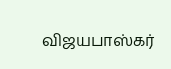விஜயபாஸ்கர்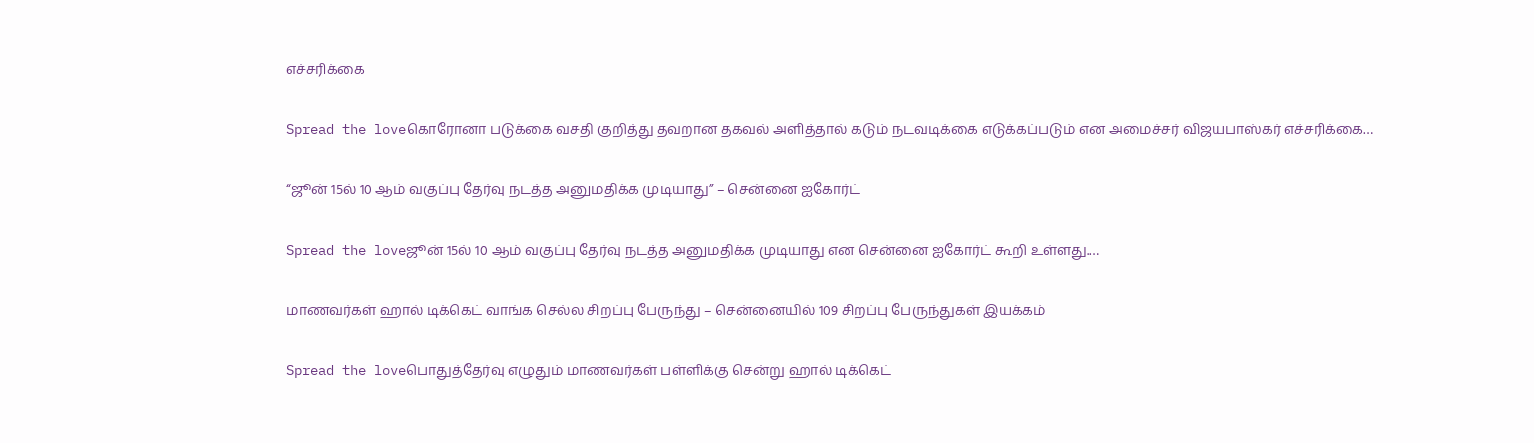எச்சரிக்கை

Spread the loveகொரோனா படுக்கை வசதி குறித்து தவறான தகவல் அளித்தால் கடும் நடவடிக்கை எடுக்கப்படும் என அமைச்சர் விஜயபாஸ்கர் எச்சரிக்கை…

“ஜூன் 15ல் 10 ஆம் வகுப்பு தேர்வு நடத்த அனுமதிக்க முடியாது” – சென்னை ஐகோர்ட்

Spread the loveஜூன் 15ல் 10 ஆம் வகுப்பு தேர்வு நடத்த அனுமதிக்க முடியாது என சென்னை ஐகோர்ட் கூறி உள்ளது.…

மாணவர்கள் ஹால் டிக்கெட் வாங்க செல்ல சிறப்பு பேருந்து – சென்னையில் 109 சிறப்பு பேருந்துகள் இயக்கம்

Spread the loveபொதுத்தேர்வு எழுதும் மாணவர்கள் பள்ளிக்கு சென்று ஹால் டிக்கெட்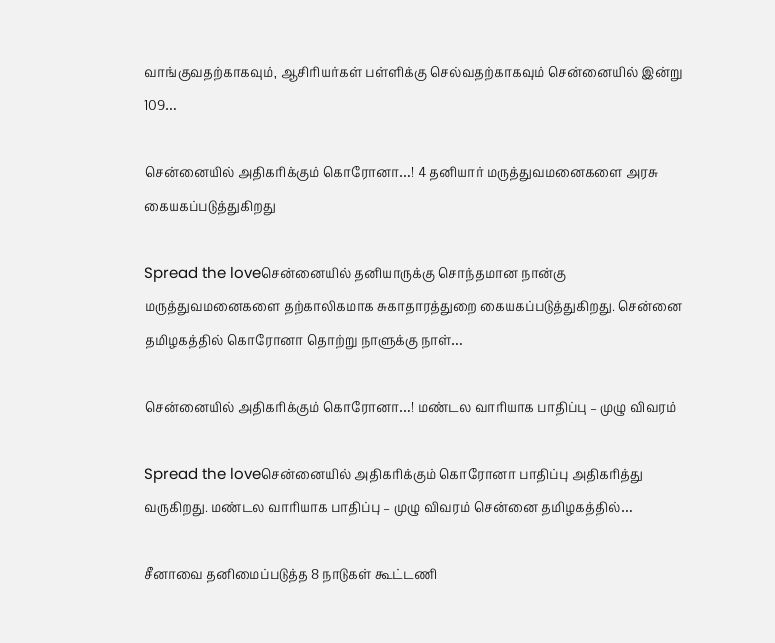வாங்குவதற்காகவும், ஆசிரியர்கள் பள்ளிக்கு செல்வதற்காகவும் சென்னையில் இன்று 109…

சென்னையில் அதிகரிக்கும் கொரோனா…! 4 தனியார் மருத்துவமனைகளை அரசு கையகப்படுத்துகிறது

Spread the loveசென்னையில் தனியாருக்கு சொந்தமான நான்கு மருத்துவமனைகளை தற்காலிகமாக சுகாதாரத்துறை கையகப்படுத்துகிறது. சென்னை தமிழகத்தில் கொரோனா தொற்று நாளுக்கு நாள்…

சென்னையில் அதிகரிக்கும் கொரோனா…! மண்டல வாரியாக பாதிப்பு – முழு விவரம்

Spread the loveசென்னையில் அதிகரிக்கும் கொரோனா பாதிப்பு அதிகரித்து வருகிறது. மண்டல வாரியாக பாதிப்பு – முழு விவரம் சென்னை தமிழகத்தில்…

சீனாவை தனிமைப்படுத்த 8 நாடுகள் கூட்டணி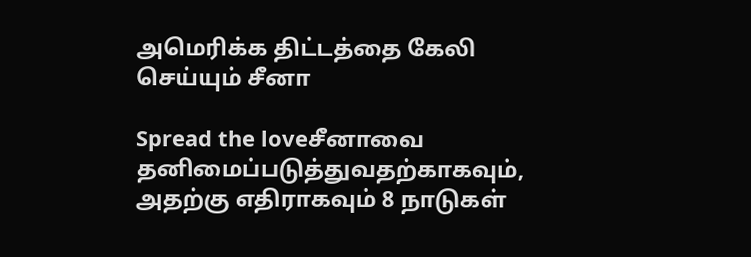அமெரிக்க திட்டத்தை கேலி செய்யும் சீனா

Spread the loveசீனாவை தனிமைப்படுத்துவதற்காகவும், அதற்கு எதிராகவும் 8 நாடுகள்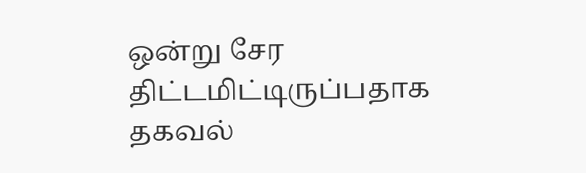ஒன்று சேர திட்டமிட்டிருப்பதாக தகவல்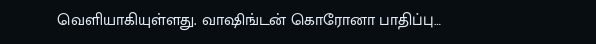வெளியாகியுள்ளது. வாஷிங்டன் கொரோனா பாதிப்பு…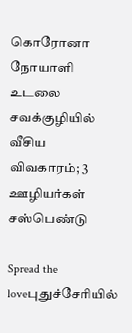கொரோனா நோயாளி உடலை சவக்குழியில் வீசிய விவகாரம்; 3 ஊழியர்கள் சஸ்பெண்டு

Spread the loveபுதுச்சேரியில்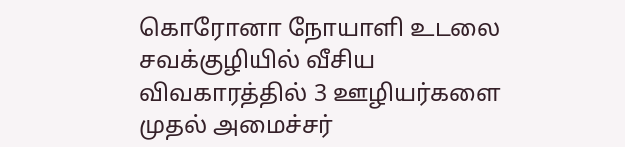கொரோனா நோயாளி உடலை சவக்குழியில் வீசிய விவகாரத்தில் 3 ஊழியர்களை முதல் அமைச்சர்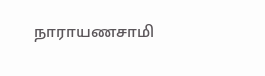நாராயணசாமி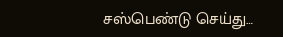சஸ்பெண்டு செய்து…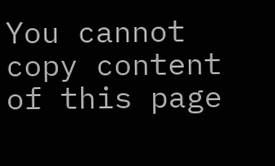You cannot copy content of this page